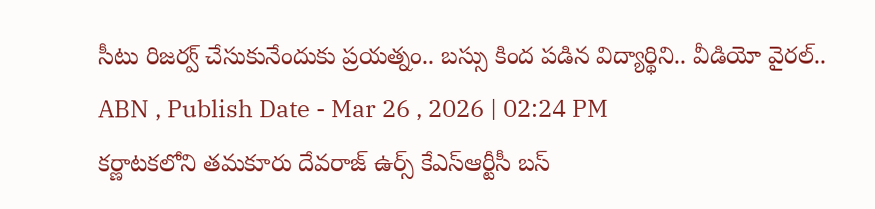సీటు రిజర్వ్ చేసుకునేందుకు ప్రయత్నం.. బస్సు కింద పడిన విద్యార్థిని.. వీడియో వైరల్..
ABN , Publish Date - Mar 26 , 2026 | 02:24 PM
కర్ణాటకలోని తమకూరు దేవరాజ్ ఉర్స్ కేఎస్ఆర్టీసీ బస్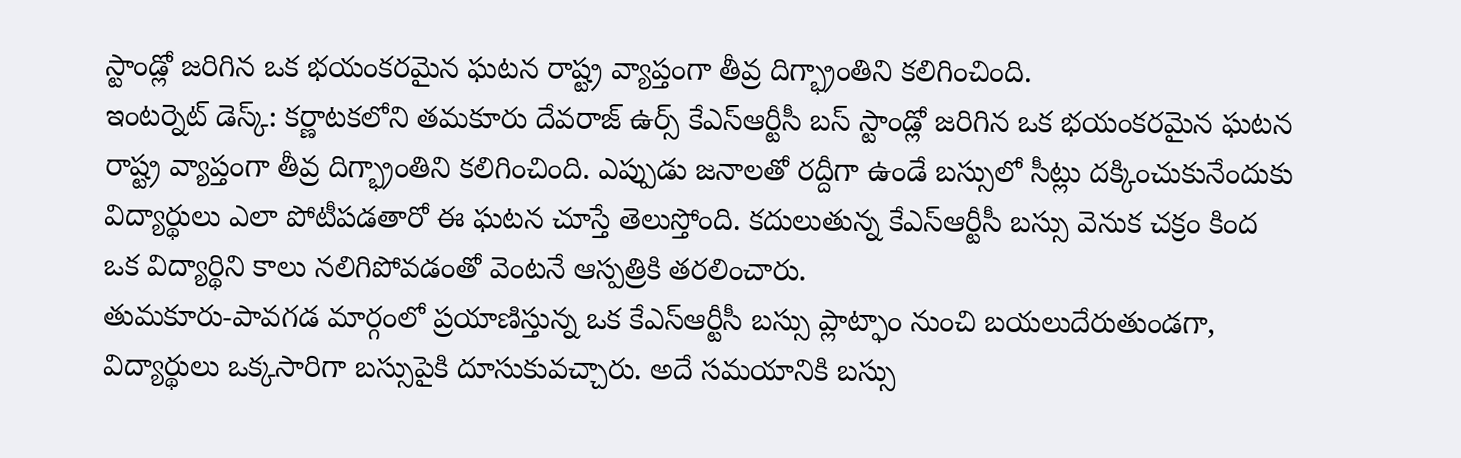స్టాండ్లో జరిగిన ఒక భయంకరమైన ఘటన రాష్ట్ర వ్యాప్తంగా తీవ్ర దిగ్భ్రాంతిని కలిగించింది.
ఇంటర్నెట్ డెస్క్: కర్ణాటకలోని తమకూరు దేవరాజ్ ఉర్స్ కేఎస్ఆర్టీసీ బస్ స్టాండ్లో జరిగిన ఒక భయంకరమైన ఘటన రాష్ట్ర వ్యాప్తంగా తీవ్ర దిగ్భ్రాంతిని కలిగించింది. ఎప్పుడు జనాలతో రద్దీగా ఉండే బస్సులో సీట్లు దక్కించుకునేందుకు విద్యార్థులు ఎలా పోటీపడతారో ఈ ఘటన చూస్తే తెలుస్తోంది. కదులుతున్న కేఎస్ఆర్టీసీ బస్సు వెనుక చక్రం కింద ఒక విద్యార్థిని కాలు నలిగిపోవడంతో వెంటనే ఆస్పత్రికి తరలించారు.
తుమకూరు-పావగడ మార్గంలో ప్రయాణిస్తున్న ఒక కేఎస్ఆర్టీసీ బస్సు ప్లాట్ఫాం నుంచి బయలుదేరుతుండగా, విద్యార్థులు ఒక్కసారిగా బస్సుపైకి దూసుకువచ్చారు. అదే సమయానికి బస్సు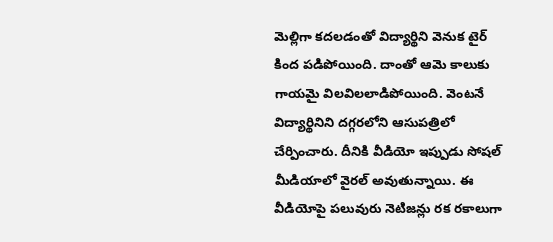మెల్లిగా కదలడంతో విద్యార్థిని వెనుక టైర్ కింద పడిపోయింది. దాంతో ఆమె కాలుకు గాయమై విలవిలలాడిపోయింది. వెంటనే విద్యార్థినిని దగ్గరలోని ఆసుపత్రిలో చేర్పించారు. దీనికి వీడియో ఇప్పుడు సోషల్ మీడియాలో వైరల్ అవుతున్నాయి. ఈ వీడియోపై పలువురు నెటిజన్లు రక రకాలుగా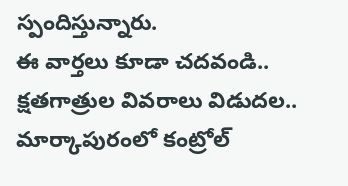స్పందిస్తున్నారు.
ఈ వార్తలు కూడా చదవండి..
క్షతగాత్రుల వివరాలు విడుదల.. మార్కాపురంలో కంట్రోల్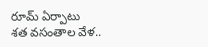రూమ్ ఏర్పాటు
శత వసంతాల వేళ..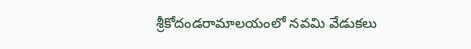శ్రీకోదండరామాలయంలో నవమి వేడుకలు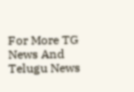For More TG News And Telugu News